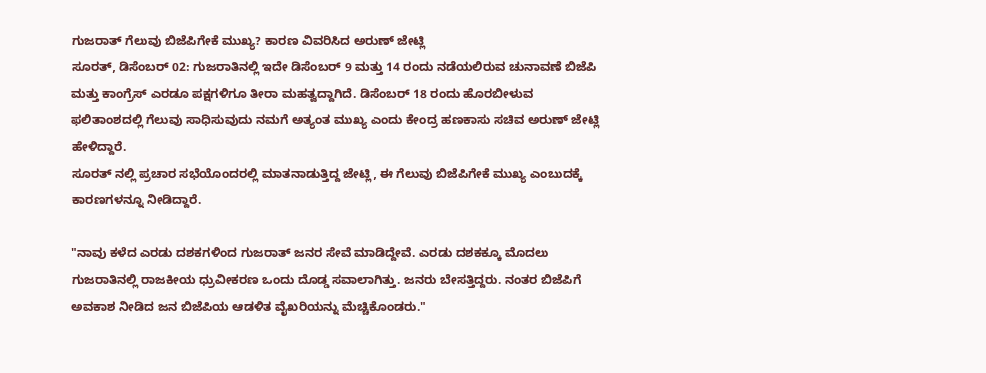ಗುಜರಾತ್ ಗೆಲುವು ಬಿಜೆಪಿಗೇಕೆ ಮುಖ್ಯ? ಕಾರಣ ವಿವರಿಸಿದ ಅರುಣ್ ಜೇಟ್ಲಿ
ಸೂರತ್, ಡಿಸೆಂಬರ್ 02: ಗುಜರಾತಿನಲ್ಲಿ ಇದೇ ಡಿಸೆಂಬರ್ 9 ಮತ್ತು 14 ರಂದು ನಡೆಯಲಿರುವ ಚುನಾವಣೆ ಬಿಜೆಪಿ ಮತ್ತು ಕಾಂಗ್ರೆಸ್ ಎರಡೂ ಪಕ್ಷಗಳಿಗೂ ತೀರಾ ಮಹತ್ವದ್ದಾಗಿದೆ. ಡಿಸೆಂಬರ್ 18 ರಂದು ಹೊರಬೀಳುವ ಫಲಿತಾಂಶದಲ್ಲಿ ಗೆಲುವು ಸಾಧಿಸುವುದು ನಮಗೆ ಅತ್ಯಂತ ಮುಖ್ಯ ಎಂದು ಕೇಂದ್ರ ಹಣಕಾಸು ಸಚಿವ ಅರುಣ್ ಜೇಟ್ಲಿ ಹೇಳಿದ್ದಾರೆ.
ಸೂರತ್ ನಲ್ಲಿ ಪ್ರಚಾರ ಸಭೆಯೊಂದರಲ್ಲಿ ಮಾತನಾಡುತ್ತಿದ್ದ ಜೇಟ್ಲಿ, ಈ ಗೆಲುವು ಬಿಜೆಪಿಗೇಕೆ ಮುಖ್ಯ ಎಂಬುದಕ್ಕೆ ಕಾರಣಗಳನ್ನೂ ನೀಡಿದ್ದಾರೆ.

"ನಾವು ಕಳೆದ ಎರಡು ದಶಕಗಳಿಂದ ಗುಜರಾತ್ ಜನರ ಸೇವೆ ಮಾಡಿದ್ದೇವೆ. ಎರಡು ದಶಕಕ್ಕೂ ಮೊದಲು ಗುಜರಾತಿನಲ್ಲಿ ರಾಜಕೀಯ ಧ್ರುವೀಕರಣ ಒಂದು ದೊಡ್ಡ ಸವಾಲಾಗಿತ್ತು. ಜನರು ಬೇಸತ್ತಿದ್ದರು. ನಂತರ ಬಿಜೆಪಿಗೆ ಅವಕಾಶ ನೀಡಿದ ಜನ ಬಿಜೆಪಿಯ ಆಡಳಿತ ವೈಖರಿಯನ್ನು ಮೆಚ್ಚಿಕೊಂಡರು."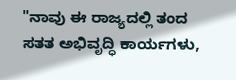"ನಾವು ಈ ರಾಜ್ಯದಲ್ಲಿ ತಂದ ಸತತ ಅಭಿವೃದ್ಧಿ ಕಾರ್ಯಗಳು,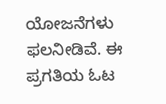ಯೋಜನೆಗಳು ಫಲನೀಡಿವೆ. ಈ ಪ್ರಗತಿಯ ಓಟ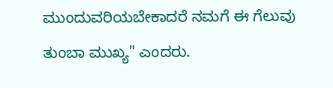ಮುಂದುವರಿಯಬೇಕಾದರೆ ನಮಗೆ ಈ ಗೆಲುವು ತುಂಬಾ ಮುಖ್ಯ" ಎಂದರು.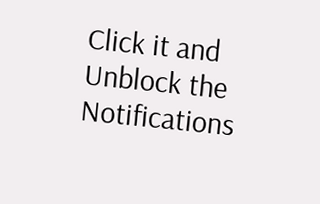Click it and Unblock the Notifications